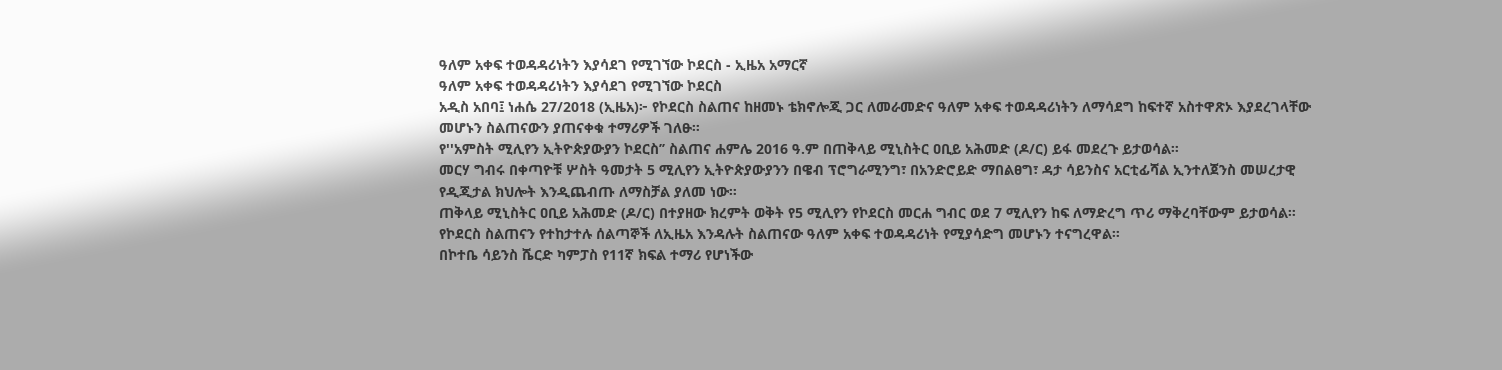ዓለም አቀፍ ተወዳዳሪነትን እያሳደገ የሚገኘው ኮደርስ - ኢዜአ አማርኛ
ዓለም አቀፍ ተወዳዳሪነትን እያሳደገ የሚገኘው ኮደርስ
አዲስ አበባ፤ ነሐሴ 27/2018 (ኢዜአ)፦ የኮደርስ ስልጠና ከዘመኑ ቴክኖሎጂ ጋር ለመራመድና ዓለም አቀፍ ተወዳዳሪነትን ለማሳደግ ከፍተኛ አስተዋጽኦ እያደረገላቸው መሆኑን ስልጠናውን ያጠናቀቁ ተማሪዎች ገለፁ።
የ''አምስት ሚሊየን ኢትዮጵያውያን ኮደርስ’’ ስልጠና ሐምሌ 2016 ዓ.ም በጠቅላይ ሚኒስትር ዐቢይ አሕመድ (ዶ/ር) ይፋ መደረጉ ይታወሳል።
መርሃ ግብሩ በቀጣዮቹ ሦስት ዓመታት 5 ሚሊየን ኢትዮጵያውያንን በዌብ ፕሮግራሚንግ፣ በአንድሮይድ ማበልፀግ፣ ዳታ ሳይንስና አርቲፊሻል ኢንተለጀንስ መሠረታዊ የዲጂታል ክህሎት እንዲጨብጡ ለማስቻል ያለመ ነው።
ጠቅላይ ሚኒስትር ዐቢይ አሕመድ (ዶ/ር) በተያዘው ክረምት ወቅት የ5 ሚሊየን የኮደርስ መርሐ ግብር ወደ 7 ሚሊየን ከፍ ለማድረግ ጥሪ ማቅረባቸውም ይታወሳል።
የኮደርስ ስልጠናን የተከታተሉ ሰልጣኞች ለኢዜአ እንዳሉት ስልጠናው ዓለም አቀፍ ተወዳዳሪነት የሚያሳድግ መሆኑን ተናግረዋል።
በኮተቤ ሳይንስ ሼርድ ካምፓስ የ11ኛ ክፍል ተማሪ የሆነችው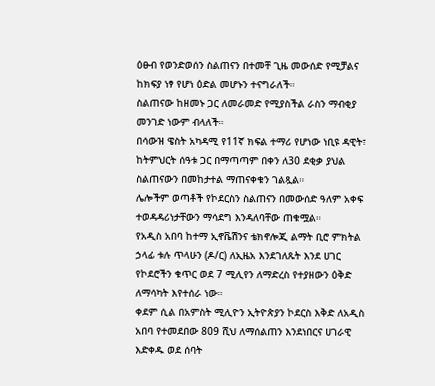ዕፁብ የወንድወሰን ስልጠናን በተመቸ ጊዜ መውሰድ የሚቻልና ከክፍያ ነፃ የሆነ ዕድል መሆኑን ተናግራለች።
ስልጠናው ከዘመኑ ጋር ለመራመድ የሚያስችል ራስን ማብቂያ መንገድ ነውም ብላለች።
በሳውዝ ዌስት አካዳሚ የ11ኛ ክፍል ተማሪ የሆነው ነቢዩ ዳዊት፣ ከትምህርት ሰዓቱ ጋር በማጣጣም በቀን ለ30 ደቂቃ ያህል ስልጠናውን በመከታተል ማጠናቀቁን ገልጿል።
ሌሎችም ወጣቶች የኮደርስን ስልጠናን በመውሰድ ዓለም አቀፍ ተወዳዳሪነታቸውን ማሳደግ እንዳለባቸው ጠቁሟል።
የአዲስ አበባ ከተማ ኢኖቬሽንና ቴክኖሎጂ ልማት ቢሮ ምክትል ኃላፊ ቱሉ ጥላሁን (ዶ/ር) ለኢዜአ እንደገለጹት እንደ ሀገር የኮደሮችን ቁጥር ወደ 7 ሚሊየን ለማድረስ የተያዘውን ዕቅድ ለማሳካት እየተሰራ ነው።
ቀደም ሲል በአምስት ሚሊዮን ኢትዮጵያን ኮደርስ እቅድ ለአዲስ አበባ የተመደበው 809 ሺህ ለማሰልጠን እንደነበርና ሀገራዊ እድቀዱ ወደ ሰባት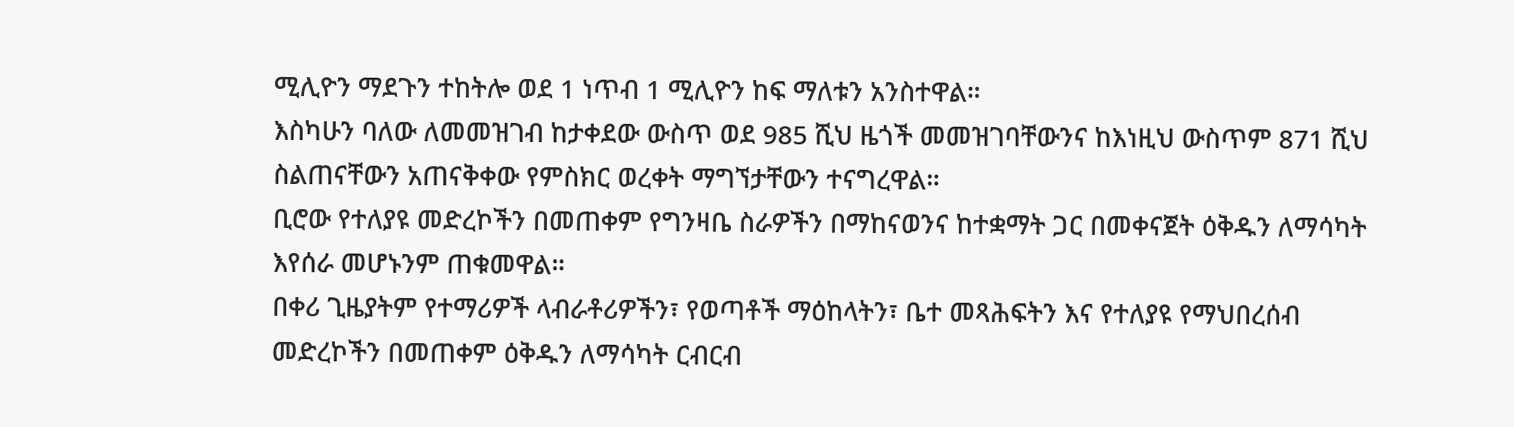ሚሊዮን ማደጉን ተከትሎ ወደ 1 ነጥብ 1 ሚሊዮን ከፍ ማለቱን አንስተዋል።
እስካሁን ባለው ለመመዝገብ ከታቀደው ውስጥ ወደ 985 ሺህ ዜጎች መመዝገባቸውንና ከእነዚህ ውስጥም 871 ሺህ ስልጠናቸውን አጠናቅቀው የምስክር ወረቀት ማግኘታቸውን ተናግረዋል።
ቢሮው የተለያዩ መድረኮችን በመጠቀም የግንዛቤ ስራዎችን በማከናወንና ከተቋማት ጋር በመቀናጀት ዕቅዱን ለማሳካት እየሰራ መሆኑንም ጠቁመዋል።
በቀሪ ጊዜያትም የተማሪዎች ላብራቶሪዎችን፣ የወጣቶች ማዕከላትን፣ ቤተ መጻሕፍትን እና የተለያዩ የማህበረሰብ መድረኮችን በመጠቀም ዕቅዱን ለማሳካት ርብርብ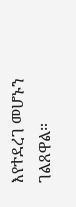እየተደረገ መሆኑን ገልጸዋል።